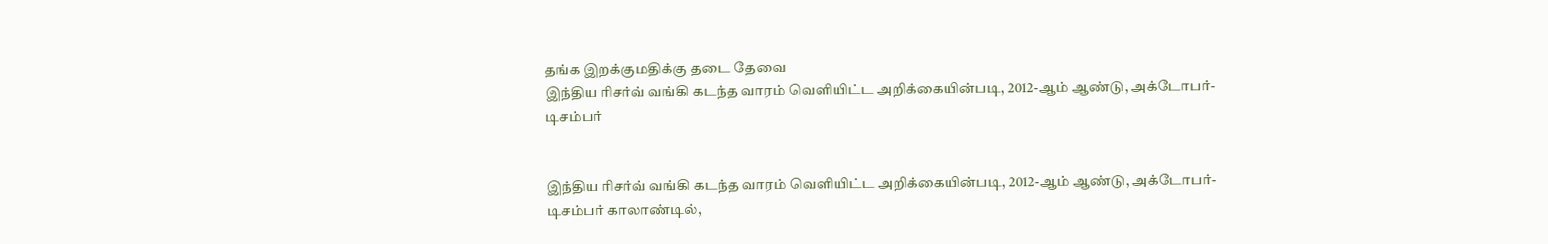தங்க இறக்குமதிக்கு தடை தேவை
இந்திய ரிசர்வ் வங்கி கடந்த வாரம் வெளியிட்ட அறிக்கையின்படி, 2012-ஆம் ஆண்டு, அக்டோபர்-டிசம்பர்


இந்திய ரிசர்வ் வங்கி கடந்த வாரம் வெளியிட்ட அறிக்கையின்படி, 2012-ஆம் ஆண்டு, அக்டோபர்-டிசம்பர் காலாண்டில்,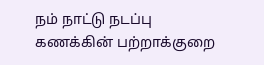நம் நாட்டு நடப்பு கணக்கின் பற்றாக்குறை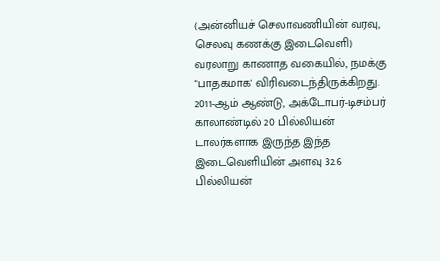(அன்னியச் செலாவணியின் வரவு, செலவு கணக்கு இடைவெளி) வரலாறு காணாத வகையில், நமக்கு "பாதகமாக' விரிவடைந்திருக்கிறது.
2011-ஆம் ஆண்டு, அக்டோபர்-டிசம்பர் காலாண்டில் 20 பில்லியன் டாலர்களாக இருந்த இந்த இடைவெளியின் அளவு 32.6 பில்லியன்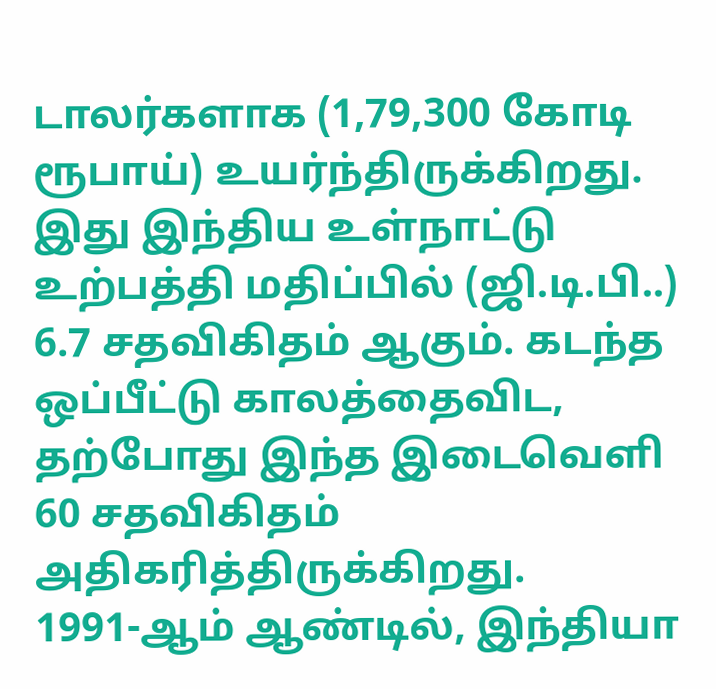டாலர்களாக (1,79,300 கோடி ரூபாய்) உயர்ந்திருக்கிறது. இது இந்திய உள்நாட்டு உற்பத்தி மதிப்பில் (ஜி.டி.பி..) 6.7 சதவிகிதம் ஆகும். கடந்த ஒப்பீட்டு காலத்தைவிட, தற்போது இந்த இடைவெளி 60 சதவிகிதம் அதிகரித்திருக்கிறது.
1991-ஆம் ஆண்டில், இந்தியா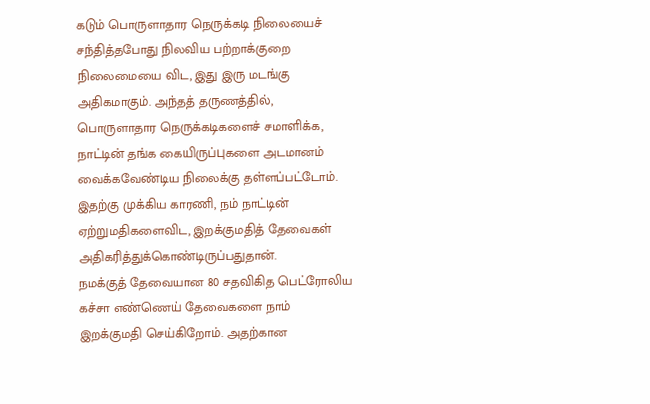கடும் பொருளாதார நெருக்கடி நிலையைச் சந்தித்தபோது நிலவிய பற்றாக்குறை நிலைமையை விட, இது இரு மடங்கு அதிகமாகும். அந்தத் தருணத்தில், பொருளாதார நெருக்கடிகளைச் சமாளிக்க, நாட்டின் தங்க கையிருப்புகளை அடமானம் வைக்கவேண்டிய நிலைக்கு தள்ளப்பட்டோம். இதற்கு முக்கிய காரணி, நம் நாட்டின் ஏற்றுமதிகளைவிட, இறக்குமதித் தேவைகள் அதிகரித்துக்கொண்டிருப்பதுதான்.
நமக்குத் தேவையான 80 சதவிகித பெட்ரோலிய கச்சா எண்ணெய் தேவைகளை நாம் இறக்குமதி செய்கிறோம். அதற்கான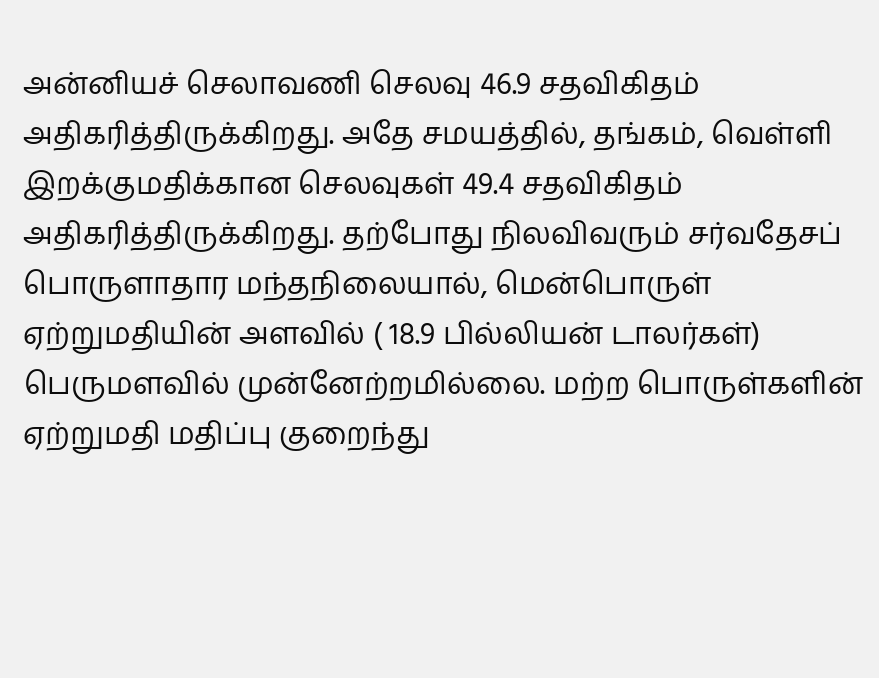அன்னியச் செலாவணி செலவு 46.9 சதவிகிதம் அதிகரித்திருக்கிறது. அதே சமயத்தில், தங்கம், வெள்ளி இறக்குமதிக்கான செலவுகள் 49.4 சதவிகிதம் அதிகரித்திருக்கிறது. தற்போது நிலவிவரும் சர்வதேசப் பொருளாதார மந்தநிலையால், மென்பொருள் ஏற்றுமதியின் அளவில் ( 18.9 பில்லியன் டாலர்கள்) பெருமளவில் முன்னேற்றமில்லை. மற்ற பொருள்களின் ஏற்றுமதி மதிப்பு குறைந்து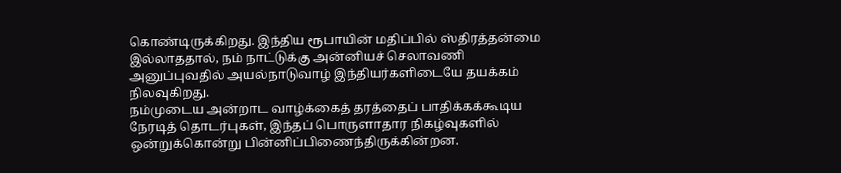கொண்டிருக்கிறது. இந்திய ரூபாயின் மதிப்பில் ஸ்திரத்தன்மை இல்லாததால், நம் நாட்டுக்கு அன்னியச் செலாவணி அனுப்புவதில் அயல்நாடுவாழ் இந்தியர்களிடையே தயக்கம் நிலவுகிறது.
நம்முடைய அன்றாட வாழ்க்கைத் தரத்தைப் பாதிக்கக்கூடிய நேரடித் தொடர்புகள், இந்தப் பொருளாதார நிகழ்வுகளில் ஒன்றுக்கொன்று பின்னிப்பிணைந்திருக்கின்றன.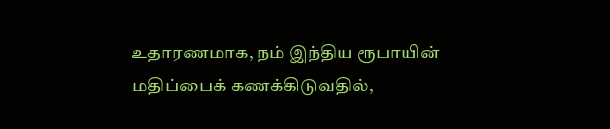உதாரணமாக, நம் இந்திய ரூபாயின் மதிப்பைக் கணக்கிடுவதில்,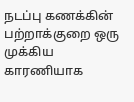நடப்பு கணக்கின் பற்றாக்குறை ஒரு முக்கிய காரணியாக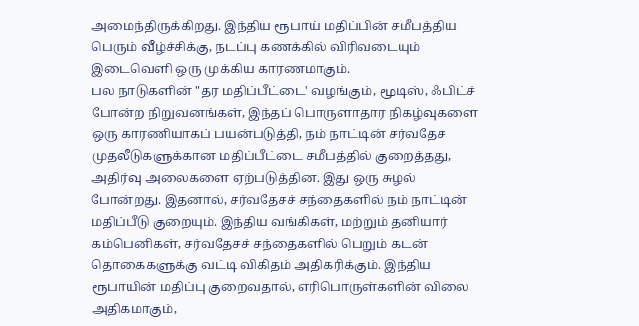அமைந்திருக்கிறது. இந்திய ரூபாய் மதிப்பின் சமீபத்திய பெரும் வீழ்ச்சிக்கு, நடப்பு கணக்கில் விரிவடையும் இடைவெளி ஒரு முக்கிய காரணமாகும்.
பல நாடுகளின் "தர மதிப்பீட்டை' வழங்கும், மூடிஸ், ஃபிட்ச் போன்ற நிறுவனங்கள், இந்தப் பொருளாதார நிகழ்வுகளை ஒரு காரணியாகப் பயன்படுத்தி, நம் நாட்டின் சர்வதேச முதலீடுகளுக்கான மதிப்பீட்டை சமீபத்தில் குறைத்தது, அதிர்வு அலைகளை ஏற்படுத்தின. இது ஒரு சுழல் போன்றது. இதனால், சர்வதேசச் சந்தைகளில் நம் நாட்டின் மதிப்பீடு குறையும். இந்திய வங்கிகள், மற்றும் தனியார் கம்பெனிகள், சர்வதேசச் சந்தைகளில் பெறும் கடன் தொகைகளுக்கு வட்டி விகிதம் அதிகரிக்கும். இந்திய ரூபாயின் மதிப்பு குறைவதால், எரிபொருள்களின் விலை அதிகமாகும்,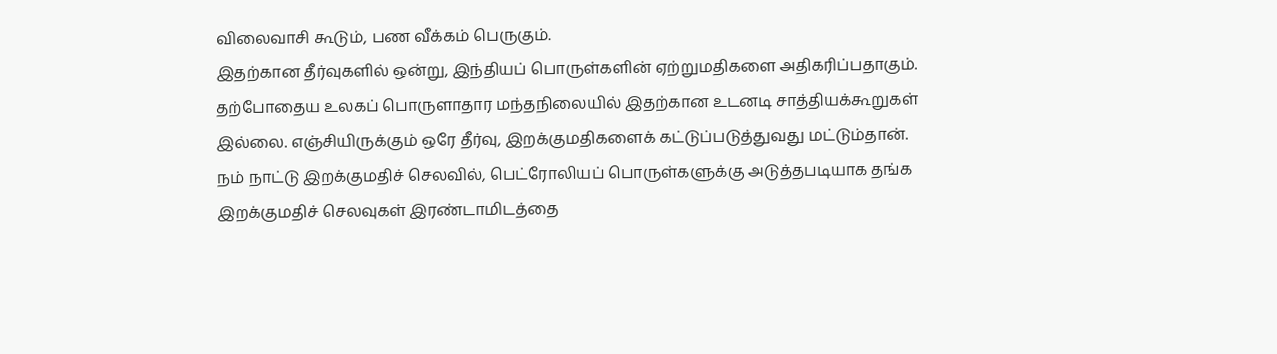விலைவாசி கூடும், பண வீக்கம் பெருகும்.
இதற்கான தீர்வுகளில் ஒன்று, இந்தியப் பொருள்களின் ஏற்றுமதிகளை அதிகரிப்பதாகும். தற்போதைய உலகப் பொருளாதார மந்தநிலையில் இதற்கான உடனடி சாத்தியக்கூறுகள் இல்லை. எஞ்சியிருக்கும் ஒரே தீர்வு, இறக்குமதிகளைக் கட்டுப்படுத்துவது மட்டும்தான்.
நம் நாட்டு இறக்குமதிச் செலவில், பெட்ரோலியப் பொருள்களுக்கு அடுத்தபடியாக தங்க இறக்குமதிச் செலவுகள் இரண்டாமிடத்தை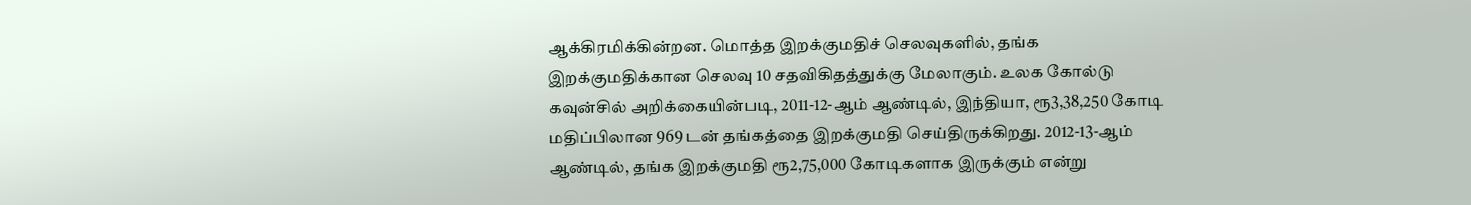ஆக்கிரமிக்கின்றன. மொத்த இறக்குமதிச் செலவுகளில், தங்க இறக்குமதிக்கான செலவு 10 சதவிகிதத்துக்கு மேலாகும். உலக கோல்டு கவுன்சில் அறிக்கையின்படி, 2011-12-ஆம் ஆண்டில், இந்தியா, ரூ3,38,250 கோடி மதிப்பிலான 969 டன் தங்கத்தை இறக்குமதி செய்திருக்கிறது. 2012-13-ஆம் ஆண்டில், தங்க இறக்குமதி ரூ2,75,000 கோடிகளாக இருக்கும் என்று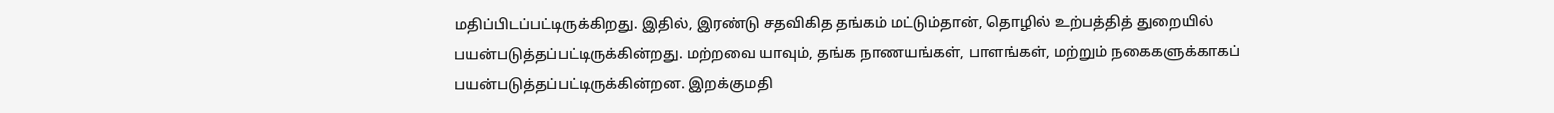மதிப்பிடப்பட்டிருக்கிறது. இதில், இரண்டு சதவிகித தங்கம் மட்டும்தான், தொழில் உற்பத்தித் துறையில் பயன்படுத்தப்பட்டிருக்கின்றது. மற்றவை யாவும், தங்க நாணயங்கள், பாளங்கள், மற்றும் நகைகளுக்காகப் பயன்படுத்தப்பட்டிருக்கின்றன. இறக்குமதி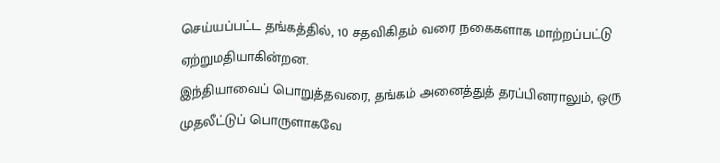செய்யப்பட்ட தங்கத்தில், 10 சதவிகிதம் வரை நகைகளாக மாற்றப்பட்டு ஏற்றுமதியாகின்றன.
இந்தியாவைப் பொறுத்தவரை, தங்கம் அனைத்துத் தரப்பினராலும், ஒரு முதலீட்டுப் பொருளாகவே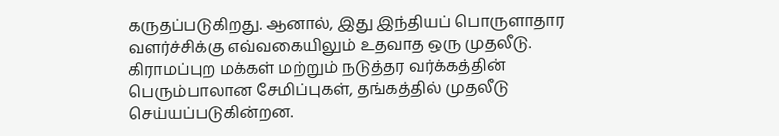கருதப்படுகிறது. ஆனால், இது இந்தியப் பொருளாதார வளர்ச்சிக்கு எவ்வகையிலும் உதவாத ஒரு முதலீடு. கிராமப்புற மக்கள் மற்றும் நடுத்தர வர்க்கத்தின் பெரும்பாலான சேமிப்புகள், தங்கத்தில் முதலீடு செய்யப்படுகின்றன.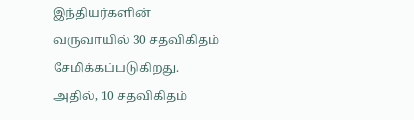இந்தியர்களின் வருவாயில் 30 சதவிகிதம் சேமிக்கப்படுகிறது. அதில், 10 சதவிகிதம்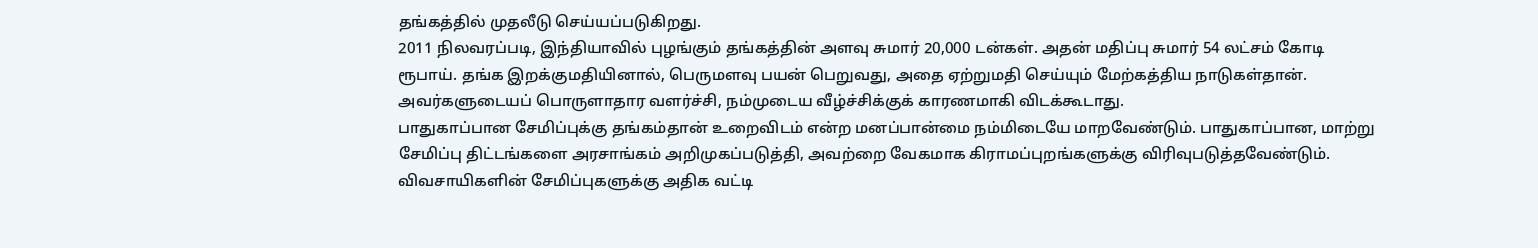தங்கத்தில் முதலீடு செய்யப்படுகிறது.
2011 நிலவரப்படி, இந்தியாவில் புழங்கும் தங்கத்தின் அளவு சுமார் 20,000 டன்கள். அதன் மதிப்பு சுமார் 54 லட்சம் கோடி ரூபாய். தங்க இறக்குமதியினால், பெருமளவு பயன் பெறுவது, அதை ஏற்றுமதி செய்யும் மேற்கத்திய நாடுகள்தான். அவர்களுடையப் பொருளாதார வளர்ச்சி, நம்முடைய வீழ்ச்சிக்குக் காரணமாகி விடக்கூடாது.
பாதுகாப்பான சேமிப்புக்கு தங்கம்தான் உறைவிடம் என்ற மனப்பான்மை நம்மிடையே மாறவேண்டும். பாதுகாப்பான, மாற்று சேமிப்பு திட்டங்களை அரசாங்கம் அறிமுகப்படுத்தி, அவற்றை வேகமாக கிராமப்புறங்களுக்கு விரிவுபடுத்தவேண்டும். விவசாயிகளின் சேமிப்புகளுக்கு அதிக வட்டி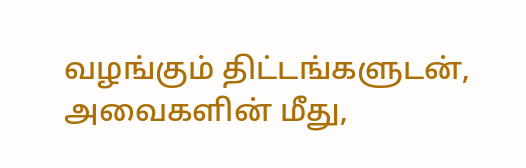வழங்கும் திட்டங்களுடன், அவைகளின் மீது,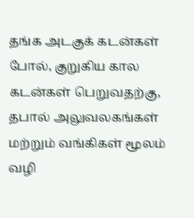தங்க அடகுக் கடன்கள் போல், குறுகிய கால கடன்கள் பெறுவதற்கு, தபால் அலுவலகங்கள் மற்றும் வங்கிகள் மூலம் வழி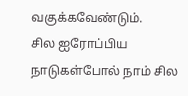வகுக்கவேண்டும்.
சில ஐரோப்பிய நாடுகள்போல் நாம் சில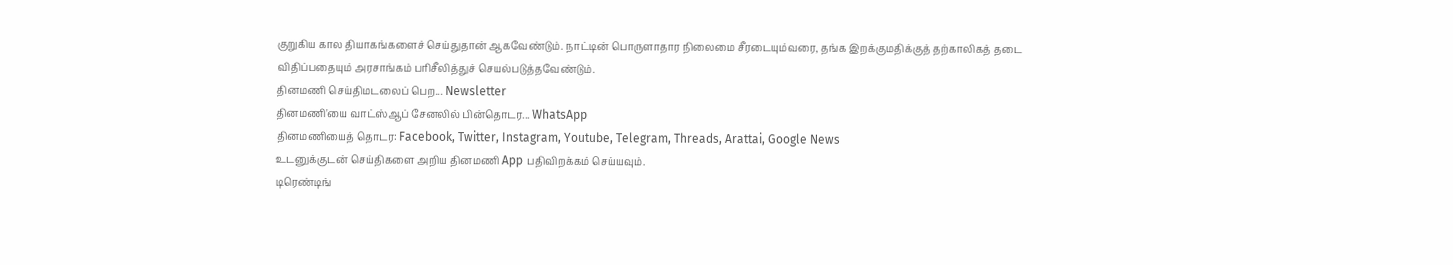குறுகிய கால தியாகங்களைச் செய்துதான் ஆகவேண்டும். நாட்டின் பொருளாதார நிலைமை சீரடையும்வரை, தங்க இறக்குமதிக்குத் தற்காலிகத் தடை விதிப்பதையும் அரசாங்கம் பரிசீலித்துச் செயல்படுத்தவேண்டும்.
தினமணி செய்திமடலைப் பெற... Newsletter
தினமணி'யை வாட்ஸ்ஆப் சேனலில் பின்தொடர... WhatsApp
தினமணியைத் தொடர: Facebook, Twitter, Instagram, Youtube, Telegram, Threads, Arattai, Google News
உடனுக்குடன் செய்திகளை அறிய தினமணி App பதிவிறக்கம் செய்யவும்.
டிரெண்டிங்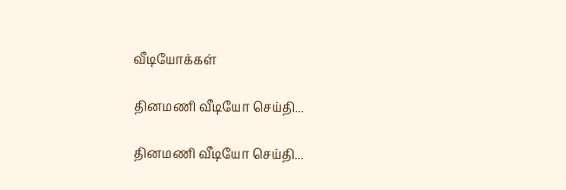வீடியோக்கள்

தினமணி வீடியோ செய்தி...

தினமணி வீடியோ செய்தி...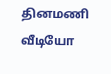தினமணி வீடியோ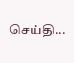செய்தி...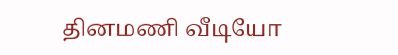தினமணி வீடியோ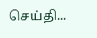செய்தி...